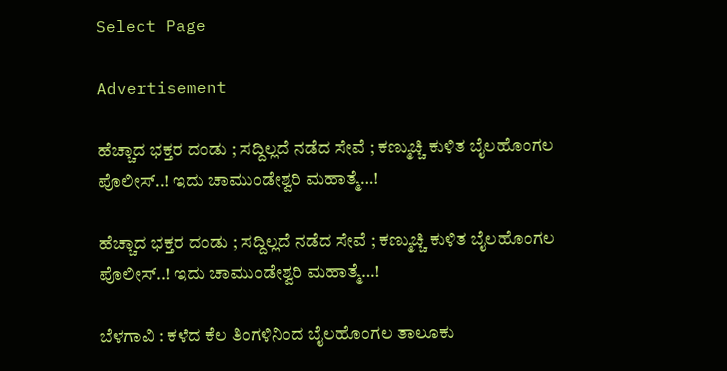Select Page

Advertisement

ಹೆಚ್ಚಾದ ಭಕ್ತರ ದಂಡು ; ಸದ್ದಿಲ್ಲದೆ ನಡೆದ ಸೇವೆ ; ಕಣ್ಮುಚ್ಚಿ ಕುಳಿತ ಬೈಲಹೊಂಗಲ ಪೊಲೀಸ್..! ಇದು ಚಾಮುಂಡೇಶ್ವರಿ ಮಹಾತ್ಮೆ…!

ಹೆಚ್ಚಾದ ಭಕ್ತರ ದಂಡು ; ಸದ್ದಿಲ್ಲದೆ ನಡೆದ ಸೇವೆ ; ಕಣ್ಮುಚ್ಚಿ ಕುಳಿತ ಬೈಲಹೊಂಗಲ ಪೊಲೀಸ್..! ಇದು ಚಾಮುಂಡೇಶ್ವರಿ ಮಹಾತ್ಮೆ…!

ಬೆಳಗಾವಿ : ಕಳೆದ ಕೆಲ ತಿಂಗಳಿನಿಂದ ಬೈಲಹೊಂಗಲ ತಾಲೂಕು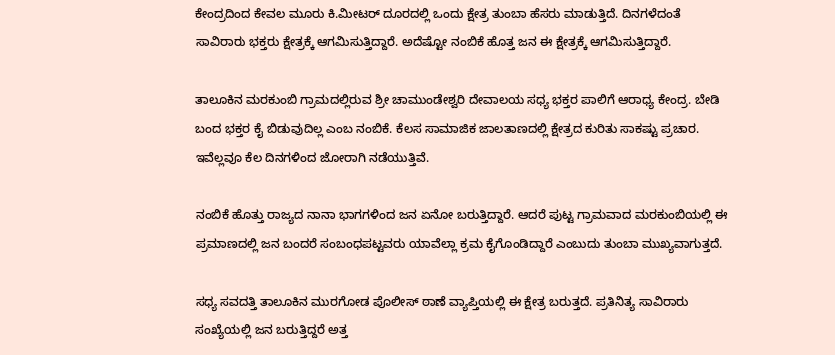ಕೇಂದ್ರದಿಂದ ಕೇವಲ ಮೂರು ಕಿ.ಮೀಟರ್ ದೂರದಲ್ಲಿ ಒಂದು ಕ್ಷೇತ್ರ ತುಂಬಾ ಹೆಸರು ಮಾಡುತ್ತಿದೆ. ದಿನಗಳೆದಂತೆ ಸಾವಿರಾರು ಭಕ್ತರು ಕ್ಷೇತ್ರಕ್ಕೆ ಆಗಮಿಸುತ್ತಿದ್ದಾರೆ. ಅದೆಷ್ಟೋ ನಂಬಿಕೆ ಹೊತ್ತ ಜನ ಈ ಕ್ಷೇತ್ರಕ್ಕೆ ಆಗಮಿಸುತ್ತಿದ್ದಾರೆ.

ತಾಲೂಕಿನ ಮರಕುಂಬಿ ಗ್ರಾಮದಲ್ಲಿರುವ ಶ್ರೀ ಚಾಮುಂಡೇಶ್ವರಿ ದೇವಾಲಯ ಸಧ್ಯ ಭಕ್ತರ ಪಾಲಿಗೆ ಆರಾಧ್ಯ ಕೇಂದ್ರ. ಬೇಡಿ ಬಂದ ಭಕ್ತರ ಕೈ ಬಿಡುವುದಿಲ್ಲ ಎಂಬ ನಂಬಿಕೆ. ಕೆಲಸ ಸಾಮಾಜಿಕ ಜಾಲತಾಣದಲ್ಲಿ ಕ್ಷೇತ್ರದ ಕುರಿತು ಸಾಕಷ್ಟು ಪ್ರಚಾರ. ಇವೆಲ್ಲವೂ ಕೆಲ ದಿನಗಳಿಂದ ಜೋರಾಗಿ ನಡೆಯುತ್ತಿವೆ.

ನಂಬಿಕೆ ಹೊತ್ತು ರಾಜ್ಯದ ನಾನಾ ಭಾಗಗಳಿಂದ ಜನ ಏನೋ ಬರುತ್ತಿದ್ದಾರೆ. ಆದರೆ ಪುಟ್ಟ ಗ್ರಾಮವಾದ ಮರಕುಂಬಿಯಲ್ಲಿ ಈ ಪ್ರಮಾಣದಲ್ಲಿ ಜನ ಬಂದರೆ ಸಂಬಂಧಪಟ್ಟವರು ಯಾವೆಲ್ಲಾ ಕ್ರಮ ಕೈಗೊಂಡಿದ್ದಾರೆ ಎಂಬುದು ತುಂಬಾ ಮುಖ್ಯವಾಗುತ್ತದೆ.

ಸಧ್ಯ ಸವದತ್ತಿ ತಾಲೂಕಿನ ಮುರಗೋಡ ಪೊಲೀಸ್ ಠಾಣೆ ವ್ಯಾಪ್ತಿಯಲ್ಲಿ ಈ ಕ್ಷೇತ್ರ ಬರುತ್ತದೆ. ಪ್ರತಿನಿತ್ಯ ಸಾವಿರಾರು ಸಂಖ್ಯೆಯಲ್ಲಿ ಜನ ಬರುತ್ತಿದ್ದರೆ ಅತ್ತ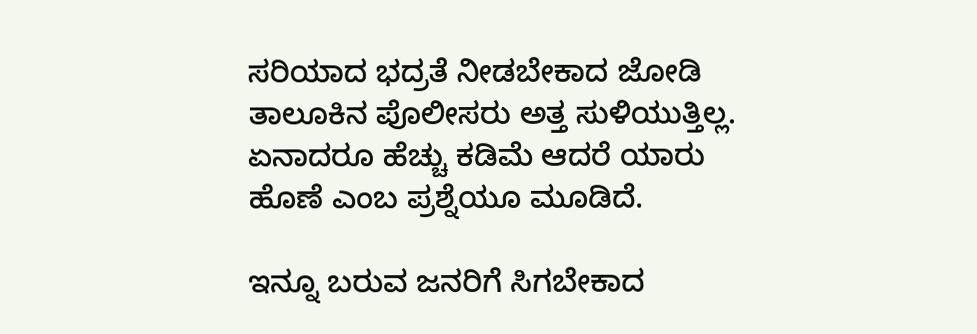ಸರಿಯಾದ ಭದ್ರತೆ ನೀಡಬೇಕಾದ ಜೋಡಿ ತಾಲೂಕಿನ ಪೊಲೀಸರು ಅತ್ತ ಸುಳಿಯುತ್ತಿಲ್ಲ. ಏನಾದರೂ ಹೆಚ್ಚು ಕಡಿಮೆ ಆದರೆ ಯಾರು ಹೊಣೆ ಎಂಬ ಪ್ರಶ್ನೆಯೂ ಮೂಡಿದೆ.

ಇನ್ನೂ ಬರುವ ಜನರಿಗೆ ಸಿಗಬೇಕಾದ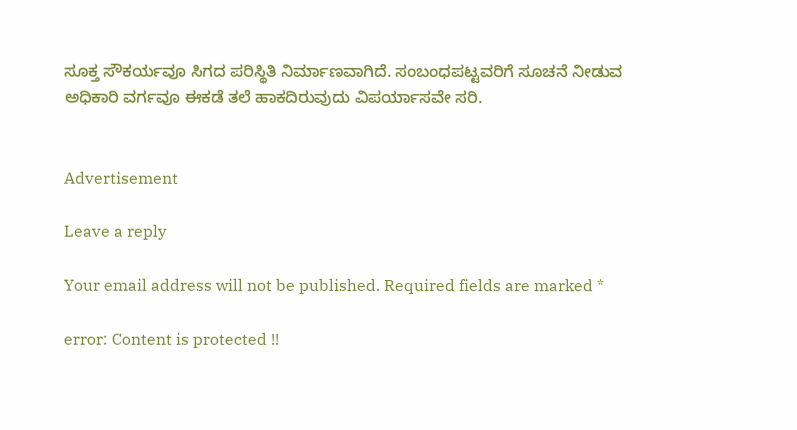ಸೂಕ್ತ ಸೌಕರ್ಯವೂ ಸಿಗದ ಪರಿಸ್ಥಿತಿ ನಿರ್ಮಾಣವಾಗಿದೆ. ಸಂಬಂಧಪಟ್ಟವರಿಗೆ ಸೂಚನೆ ನೀಡುವ ಅಧಿಕಾರಿ ವರ್ಗವೂ ಈಕಡೆ ತಲೆ ಹಾಕದಿರುವುದು ವಿಪರ್ಯಾಸವೇ ಸರಿ.


Advertisement

Leave a reply

Your email address will not be published. Required fields are marked *

error: Content is protected !!